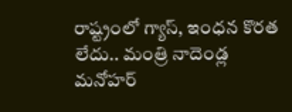రాష్ట్రంలో గ్యాస్, ఇంధన కొరత లేదు.. మంత్రి నాదెండ్ల మనోహర్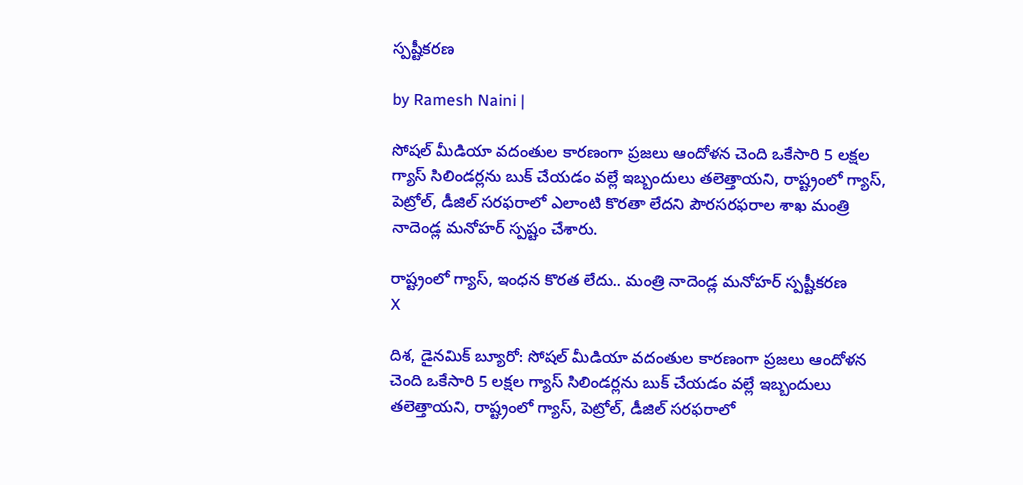స్పష్టీకరణ

by Ramesh Naini |

సోషల్ మీడియా వదంతుల కారణంగా ప్రజలు ఆందోళన చెంది ఒకేసారి 5 లక్షల గ్యాస్ సిలిండర్లను బుక్ చేయడం వల్లే ఇబ్బందులు తలెత్తాయని, రాష్ట్రంలో గ్యాస్, పెట్రోల్, డీజిల్ సరఫరాలో ఎలాంటి కొరతా లేదని పౌరసరఫరాల శాఖ మంత్రి నాదెండ్ల మనోహర్ స్పష్టం చేశారు.

రాష్ట్రంలో గ్యాస్, ఇంధన కొరత లేదు.. మంత్రి నాదెండ్ల మనోహర్ స్పష్టీకరణ
X

దిశ, డైనమిక్ బ్యూరో: సోషల్ మీడియా వదంతుల కారణంగా ప్రజలు ఆందోళన చెంది ఒకేసారి 5 లక్షల గ్యాస్ సిలిండర్లను బుక్ చేయడం వల్లే ఇబ్బందులు తలెత్తాయని, రాష్ట్రంలో గ్యాస్, పెట్రోల్, డీజిల్ సరఫరాలో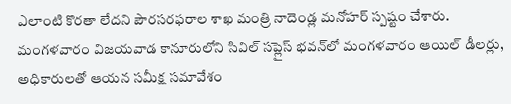ఎలాంటి కొరతా లేదని పౌరసరఫరాల శాఖ మంత్రి నాదెండ్ల మనోహర్ స్పష్టం చేశారు. మంగళవారం విజయవాడ కానూరులోని సివిల్ సప్లైస్ భవన్‌లో మంగళవారం ఆయిల్ డీలర్లు, అధికారులతో ఆయన సమీక్ష సమావేశం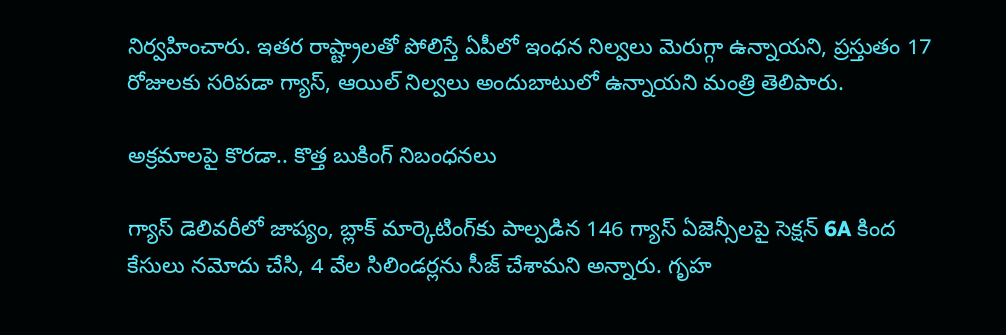నిర్వహించారు. ఇతర రాష్ట్రాలతో పోలిస్తే ఏపీలో ఇంధన నిల్వలు మెరుగ్గా ఉన్నాయని, ప్రస్తుతం 17 రోజులకు సరిపడా గ్యాస్, ఆయిల్ నిల్వలు అందుబాటులో ఉన్నాయని మంత్రి తెలిపారు.

అక్రమాలపై కొరడా.. కొత్త బుకింగ్ నిబంధనలు

గ్యాస్ డెలివరీలో జాప్యం, బ్లాక్ మార్కెటింగ్‌కు పాల్పడిన 146 గ్యాస్ ఏజెన్సీలపై సెక్షన్ 6A కింద కేసులు నమోదు చేసి, 4 వేల సిలిండర్లను సీజ్ చేశామని అన్నారు. గృహ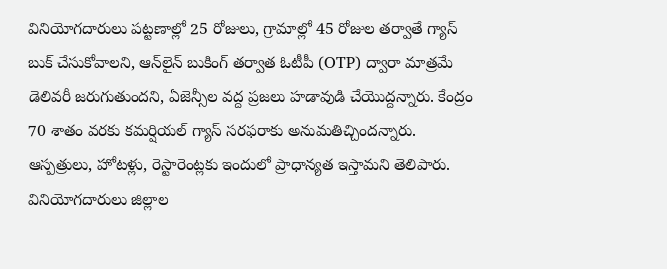వినియోగదారులు పట్టణాల్లో 25 రోజులు, గ్రామాల్లో 45 రోజుల తర్వాతే గ్యాస్ బుక్ చేసుకోవాలని, ఆన్‌లైన్ బుకింగ్ తర్వాత ఓటీపీ (OTP) ద్వారా మాత్రమే డెలివరీ జరుగుతుందని, ఏజెన్సీల వద్ద ప్రజలు హడావుడి చేయొద్దన్నారు. కేంద్రం 70 శాతం వరకు కమర్షియల్ గ్యాస్ సరఫరాకు అనుమతిచ్చిందన్నారు. ఆస్పత్రులు, హోటళ్లు, రెస్టారెంట్లకు ఇందులో ప్రాధాన్యత ఇస్తామని తెలిపారు. వినియోగదారులు జిల్లాల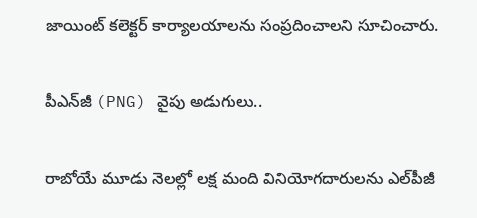జాయింట్ కలెక్టర్ కార్యాలయాలను సంప్రదించాలని సూచించారు.

పీఎన్‌జీ (PNG) వైపు అడుగులు..

రాబోయే మూడు నెలల్లో లక్ష మంది వినియోగదారులను ఎల్‌పీజీ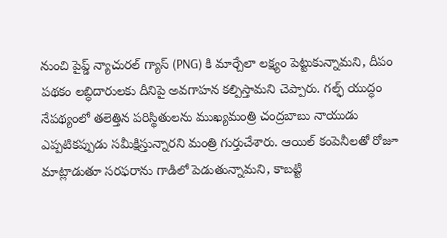నుంచి పైప్డ్ న్యాచురల్ గ్యాస్ (PNG) కి మార్చేలా లక్ష్యం పెట్టుకున్నామని, దీపం పథకం లబ్ధిదారులకు దీనిపై అవగాహన కల్పిస్తామని చెప్పారు. గల్ఫ్ యుద్ధం నేపథ్యంలో తలెత్తిన పరిస్థితులను ముఖ్యమంత్రి చంద్రబాబు నాయుడు ఎప్పటికప్పుడు సమీక్షిస్తున్నారని మంత్రి గుర్తుచేశారు. ఆయిల్ కంపెనీలతో రోజూ మాట్లాడుతూ సరఫరాను గాడిలో పెడుతున్నామని, కాబట్టి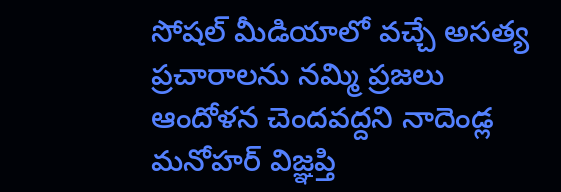సోషల్ మీడియాలో వచ్చే అసత్య ప్రచారాలను నమ్మి ప్రజలు ఆందోళన చెందవద్దని నాదెండ్ల మనోహర్ విజ్ఞప్తి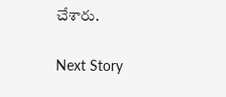చేశారు.

Next Story